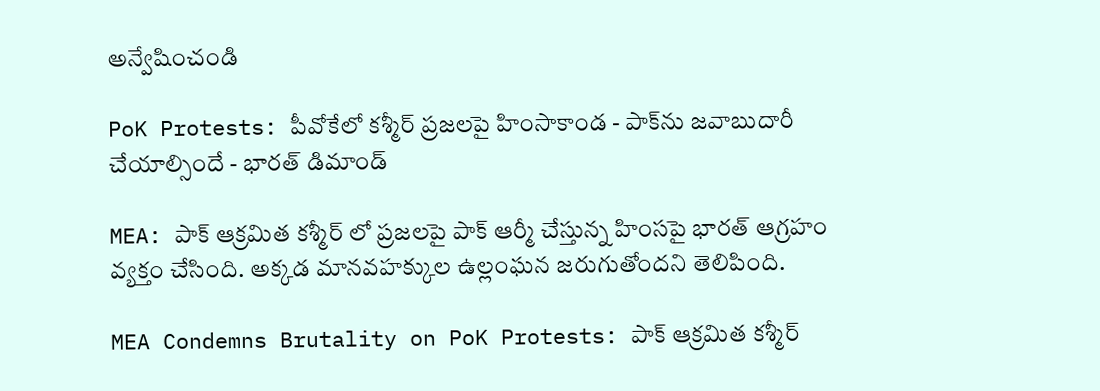అన్వేషించండి

PoK Protests: పీవోకేలో కశ్మీర్‌ ప్రజలపై హింసాకాండ - పాక్‌ను జవాబుదారీ చేయాల్సిందే - భారత్ డిమాండ్

MEA: పాక్ ఆక్రమిత కశ్మీర్ లో ప్రజలపై పాక్ ఆర్మీ చేస్తున్న హింసపై భారత్ ఆగ్రహం వ్యక్తం చేసింది. అక్కడ మానవహక్కుల ఉల్లంఘన జరుగుతోందని తెలిపింది.

MEA Condemns Brutality on PoK Protests: పాక్ ఆక్రమిత కశ్మీర్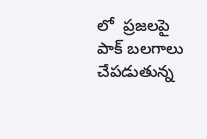లో  ప్రజలపై పాక్ బలగాలు చేపడుతున్న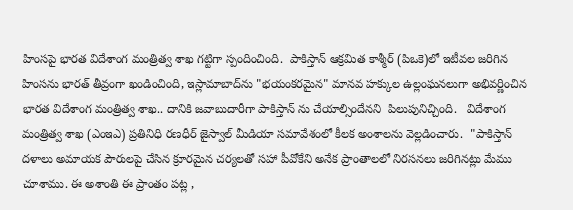హింసపై భారత విదేశాంగ మంత్రిత్వ శాఖ గట్టిగా స్పందించింది.  పాకిస్తాన్ ఆక్రమిత కాశ్మీర్ (పిఒకె)లో ఇటీవల జరిగిన హింసను భారత్ తీవ్రంగా ఖండించింది, ఇస్లామాబాద్‌ను "భయంకరమైన" మానవ హక్కుల ఉల్లంఘనలుగా అభివర్ణించిన భారత విదేశాంగ మంత్రిత్వ శాఖ.. దానికి జవాబుదారీగా పాకిస్తాన్ ను చేయాల్సిందేనని  పిలుపునిచ్చింది.   విదేశాంగ మంత్రిత్వ శాఖ (ఎంఇఎ) ప్రతినిధి రణధీర్ జైస్వాల్ మీడియా సమావేశంలో కీలక అంశాలను వెల్లడించారు.  "పాకిస్తాన్ దళాలు అమాయక పౌరులపై చేసిన క్రూరమైన చర్యలతో సహా పీవోకేని అనేక ప్రాంతాలలో నిరసనలు జరిగినట్లు మేము చూశాము. ఈ అశాంతి ఈ ప్రాంతం పట్ల ,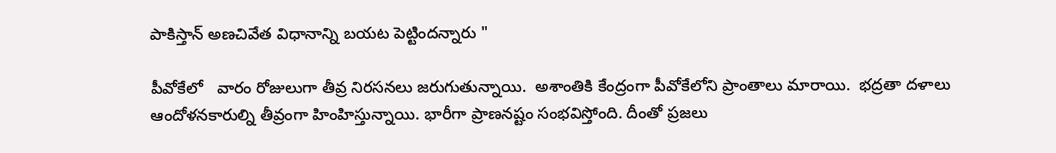పాకిస్తాన్ అణచివేత విధానాన్ని బయట పెట్టిందన్నారు "

పీవోకేలో   వారం రోజులుగా తీవ్ర నిరసనలు జరుగుతున్నాయి.  అశాంతికి కేంద్రంగా పీవోకేలోని ప్రాంతాలు మారాయి.  భద్రతా దళాలు ఆందోళనకారుల్ని తీవ్రంగా హింహిస్తున్నాయి. భారీగా ప్రాణనష్టం సంభవిస్తోంది. దీంతో ప్రజలు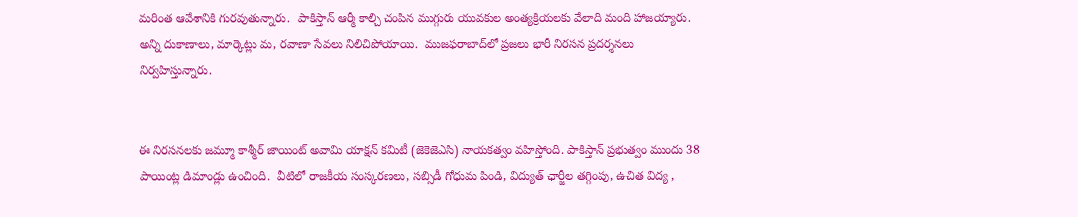మరింత ఆవేశానికి గురవుతున్నారు.  పాకిస్తాన్ ఆర్మీ కాల్చి చంపిన ముగ్గురు యువకుల అంత్యక్రియలకు వేలాది మంది హాజయ్యారు.  అన్ని దుకాణాలు, మార్కెట్లు మ, రవాణా సేవలు నిలిచిపోయాయి.  ముజఫరాబాద్‌లో ప్రజలు భారీ నిరసన ప్రదర్శనలు నిర్వహిస్తున్నారు.


ఈ నిరసనలకు జమ్మూ కాశ్మీర్ జాయింట్ అవామి యాక్షన్ కమిటీ (జెకెజెఎసి) నాయకత్వం వహిస్తోంది. పాకిస్తాన్ ప్రభుత్వం ముందు 38 పాయింట్ల డిమాండ్లు ఉంచింది.  వీటిలో రాజకీయ సంస్కరణలు, సబ్సిడీ గోధుమ పిండి, విద్యుత్ ఛార్జీల తగ్గింపు, ఉచిత విద్య ,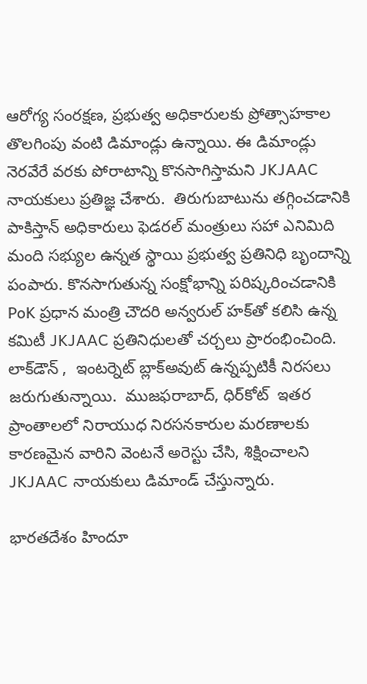ఆరోగ్య సంరక్షణ, ప్రభుత్వ అధికారులకు ప్రోత్సాహకాల తొలగింపు వంటి డిమాండ్లు ఉన్నాయి. ఈ డిమాండ్లు నెరవేరే వరకు పోరాటాన్ని కొనసాగిస్తామని JKJAAC నాయకులు ప్రతిజ్ఞ చేశారు.  తిరుగుబాటును తగ్గించడానికి  పాకిస్తాన్ అధికారులు ఫెడరల్ మంత్రులు సహా ఎనిమిది మంది సభ్యుల ఉన్నత స్థాయి ప్రభుత్వ ప్రతినిధి బృందాన్ని పంపారు. కొనసాగుతున్న సంక్షోభాన్ని పరిష్కరించడానికి PoK ప్రధాన మంత్రి చౌదరి అన్వరుల్ హక్‌తో కలిసి ఉన్న కమిటీ JKJAAC ప్రతినిధులతో చర్చలు ప్రారంభించింది.  లాక్‌డౌన్ ,  ఇంటర్నెట్ బ్లాక్‌అవుట్ ఉన్నప్పటికీ నిరసలు జరుగుతున్నాయి.  ముజఫరాబాద్, ధిర్‌కోట్  ఇతర ప్రాంతాలలో నిరాయుధ నిరసనకారుల మరణాలకు కారణమైన వారిని వెంటనే అరెస్టు చేసి, శిక్షించాలని JKJAAC నాయకులు డిమాండ్ చేస్తున్నారు.

భారతదేశం హిందూ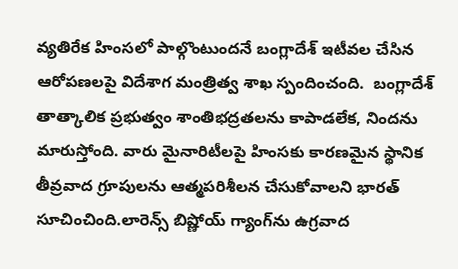వ్యతిరేక హింసలో పాల్గొంటుందనే బంగ్లాదేశ్ ఇటీవల చేసిన ఆరోపణలపై విదేశాగ మంత్రిత్వ శాఖ స్పందించంది.  బంగ్లాదేశ్ తాత్కాలిక ప్రభుత్వం శాంతిభద్రతలను కాపాడలేక, నిందను మారుస్తోంది. వారు మైనారిటీలపై హింసకు కారణమైన స్థానిక తీవ్రవాద గ్రూపులను ఆత్మపరిశీలన చేసుకోవాలని భారత్ సూచించింది.లారెన్స్ బిష్ణోయ్ గ్యాంగ్‌ను ఉగ్రవాద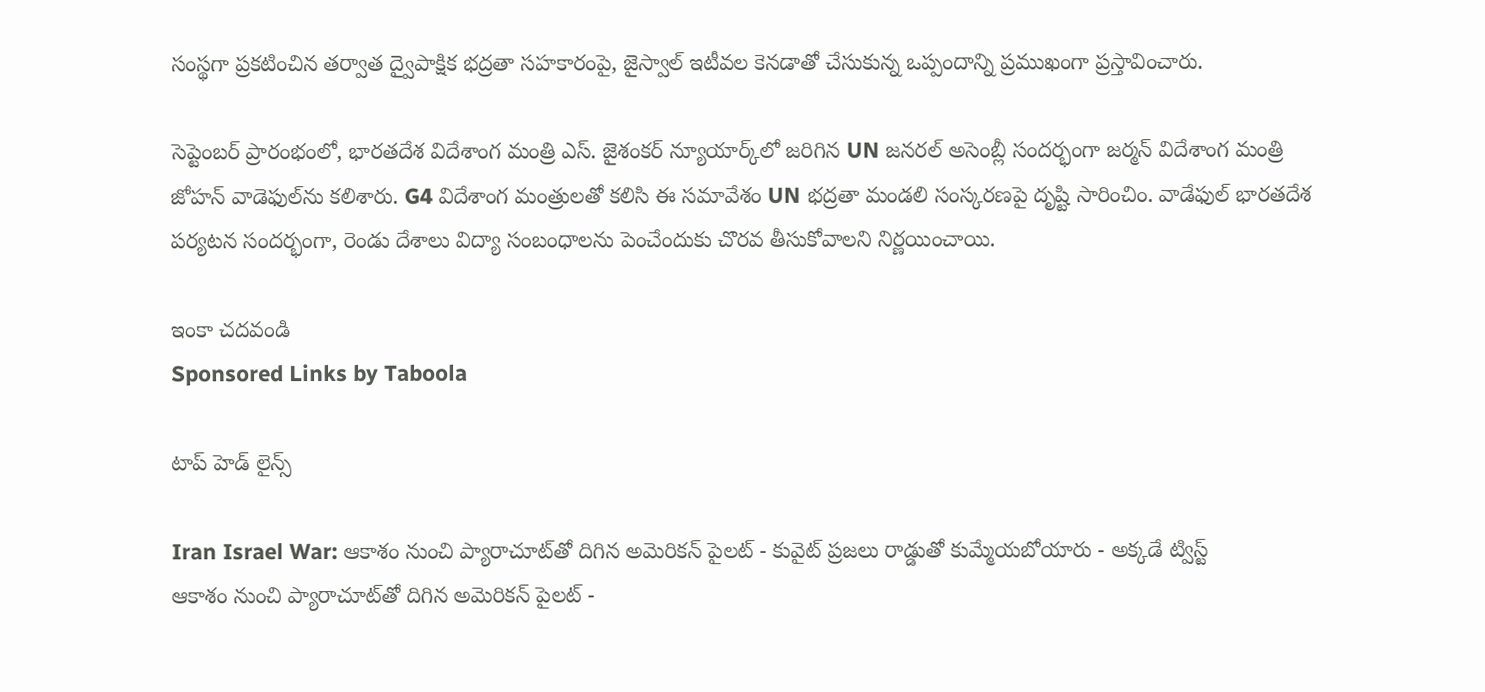సంస్థగా ప్రకటించిన తర్వాత ద్వైపాక్షిక భద్రతా సహకారంపై, జైస్వాల్ ఇటీవల కెనడాతో చేసుకున్న ఒప్పందాన్ని ప్రముఖంగా ప్రస్తావించారు.

సెప్టెంబర్ ప్రారంభంలో, భారతదేశ విదేశాంగ మంత్రి ఎస్. జైశంకర్ న్యూయార్క్‌లో జరిగిన UN జనరల్ అసెంబ్లీ సందర్భంగా జర్మన్ విదేశాంగ మంత్రి జోహన్ వాడెఫుల్‌ను కలిశారు. G4 విదేశాంగ మంత్రులతో కలిసి ఈ సమావేశం UN భద్రతా మండలి సంస్కరణపై దృష్టి సారించిం. వాడేఫుల్ భారతదేశ పర్యటన సందర్భంగా, రెండు దేశాలు విద్యా సంబంధాలను పెంచేందుకు చొరవ తీసుకోవాలని నిర్ణయించాయి.

ఇంకా చదవండి
Sponsored Links by Taboola

టాప్ హెడ్ లైన్స్

Iran Israel War: ఆకాశం నుంచి ప్యారాచూట్‌తో దిగిన అమెరికన్ పైలట్ - కువైట్ ప్రజలు రాడ్డుతో కుమ్మేయబోయారు - అక్కడే ట్విస్ట్
ఆకాశం నుంచి ప్యారాచూట్‌తో దిగిన అమెరికన్ పైలట్ -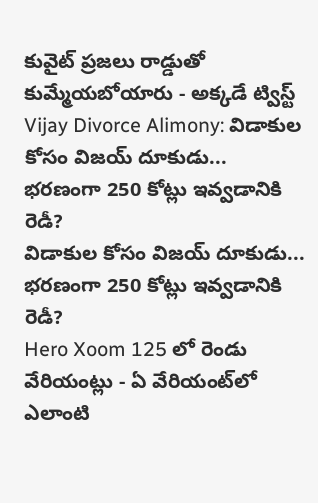కువైట్ ప్రజలు రాడ్డుతో కుమ్మేయబోయారు - అక్కడే ట్విస్ట్
Vijay Divorce Alimony: విడాకుల కోసం విజయ్ దూకుడు... భరణంగా 250 కోట్లు ఇవ్వడానికి రెడీ?
విడాకుల కోసం విజయ్ దూకుడు... భరణంగా 250 కోట్లు ఇవ్వడానికి రెడీ?
Hero Xoom 125 లో రెండు వేరియంట్లు - ఏ వేరియంట్‌లో ఎలాంటి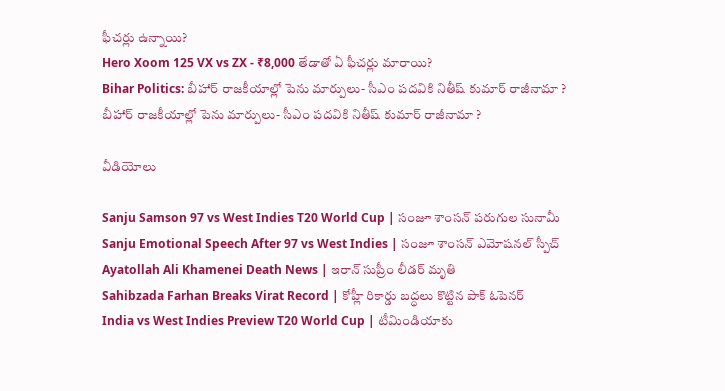ఫీచర్లు ఉన్నాయి?
Hero Xoom 125 VX vs ZX - ₹8,000 తేడాతో ఏ ఫీచర్లు మారాయి?
Bihar Politics: బీహార్ రాజకీయాల్లో పెను మార్పులు- సీఎం పదవికి నితీష్ కుమార్ రాజీనామా ?
బీహార్ రాజకీయాల్లో పెను మార్పులు- సీఎం పదవికి నితీష్ కుమార్ రాజీనామా ?

వీడియోలు

Sanju Samson 97 vs West Indies T20 World Cup | సంజూ శాంసన్ పరుగుల సునామీ
Sanju Emotional Speech After 97 vs West Indies | సంజూ శాంసన్ ఎమోషనల్ స్పీచ్
Ayatollah Ali Khamenei Death News | ఇరాన్ సుప్రీం లీడర్ మృతి
Sahibzada Farhan Breaks Virat Record | కోహ్లీ రికార్డు బద్ధలు కొట్టిన పాక్ ఓపెనర్
India vs West Indies Preview T20 World Cup | టీమిండియాకు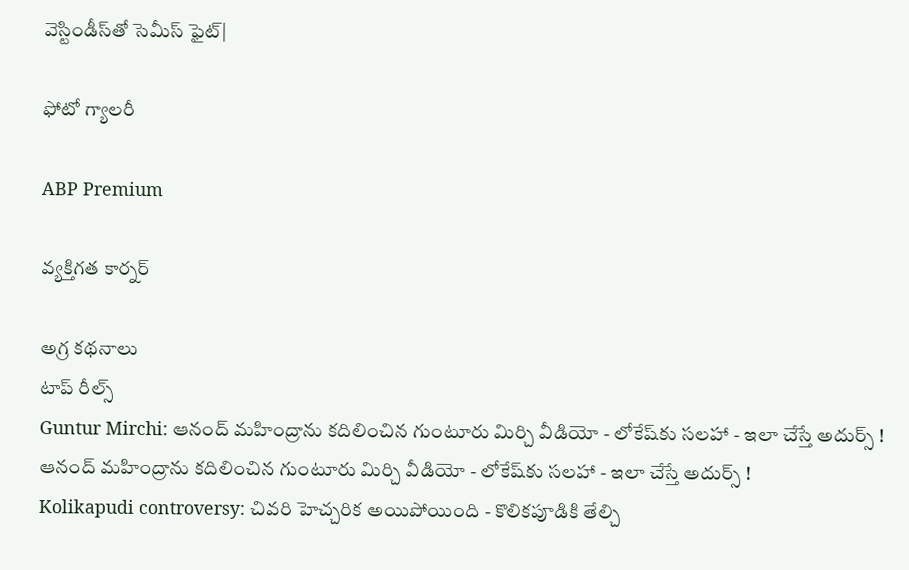వెస్టిండీస్‌తో సెమీస్ ఫైట్|

ఫోటో గ్యాలరీ

ABP Premium

వ్యక్తిగత కార్నర్

అగ్ర కథనాలు
టాప్ రీల్స్
Guntur Mirchi: ఆనంద్ మహింద్రాను కదిలించిన గుంటూరు మిర్చి వీడియో - లోకేష్‌కు సలహా - ఇలా చేస్తే అదుర్స్ !
ఆనంద్ మహింద్రాను కదిలించిన గుంటూరు మిర్చి వీడియో - లోకేష్‌కు సలహా - ఇలా చేస్తే అదుర్స్ !
Kolikapudi controversy: చివరి హెచ్చరిక అయిపోయింది - కొలికపూడికి తేల్చి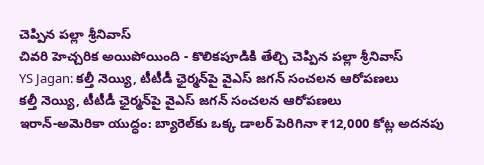చెప్పిన పల్లా శ్రీనివాస్
చివరి హెచ్చరిక అయిపోయింది - కొలికపూడికి తేల్చి చెప్పిన పల్లా శ్రీనివాస్
YS Jagan: కల్తీ నెయ్యి, టీటీడీ ఛైర్మన్‌పై వైఎస్ జగన్ సంచలన ఆరోపణలు
కల్తీ నెయ్యి, టీటీడీ ఛైర్మన్‌పై వైఎస్ జగన్ సంచలన ఆరోపణలు
ఇరాన్‌-అమెరికా యుద్ధం: బ్యారెల్‌కు ఒక్క డాలర్‌ పెరిగినా ₹12,000 కోట్ల అదనపు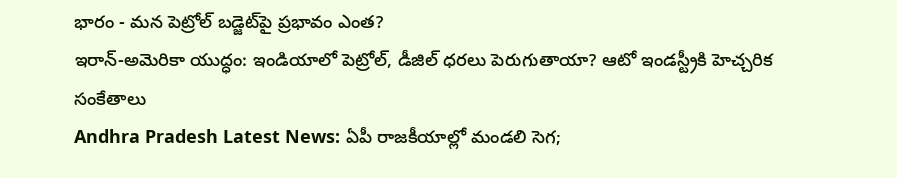భారం - మన పెట్రోల్‌ బడ్జెట్‌పై ప్రభావం ఎంత?
ఇరాన్‌-అమెరికా యుద్ధం: ఇండియాలో పెట్రోల్, డీజిల్‌ ధరలు పెరుగుతాయా? ఆటో ఇండస్ట్రీకి హెచ్చరిక సంకేతాలు
Andhra Pradesh Latest News: ఏపీ రాజకీయాల్లో మండలి సెగ;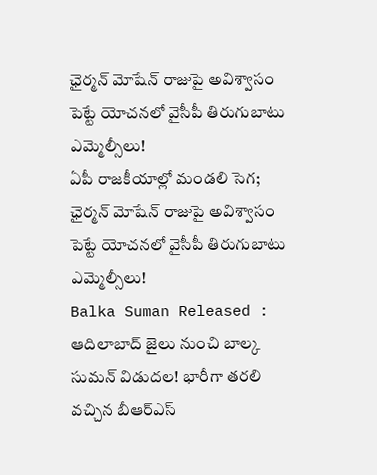ఛైర్మన్‌ మోషేన్‌ రాజుపై అవిశ్వాసం పెట్టే యోచనలో వైసీపీ తిరుగుబాటు ఎమ్మెల్సీలు!
ఏపీ రాజకీయాల్లో మండలి సెగ; ఛైర్మన్‌ మోషేన్‌ రాజుపై అవిశ్వాసం పెట్టే యోచనలో వైసీపీ తిరుగుబాటు ఎమ్మెల్సీలు!
Balka Suman Released : ఆదిలాబాద్ జైలు నుంచి బాల్క సుమన్ విడుదల! భారీగా తరలి వచ్చిన బీఆర్‌ఎస్‌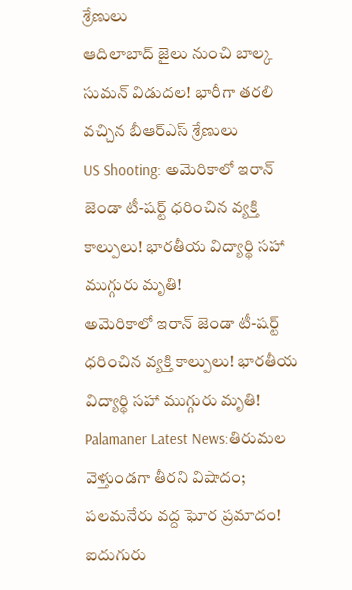శ్రేణులు
ఆదిలాబాద్ జైలు నుంచి బాల్క సుమన్ విడుదల! భారీగా తరలి వచ్చిన బీఆర్‌ఎస్‌ శ్రేణులు
US Shooting: అమెరికాలో ఇరాన్ జెండా టీ-షర్ట్ ధరించిన వ్యక్తి కాల్పులు! భారతీయ విద్యార్థి సహా ముగ్గురు మృతి!
అమెరికాలో ఇరాన్ జెండా టీ-షర్ట్ ధరించిన వ్యక్తి కాల్పులు! భారతీయ విద్యార్థి సహా ముగ్గురు మృతి!
Palamaner Latest News:తిరుమల వెళ్తుండగా తీరని విషాదం; పలమనేరు వద్ద ఘోర ప్రమాదం! ఐదుగురు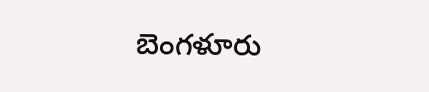బెంగళూరు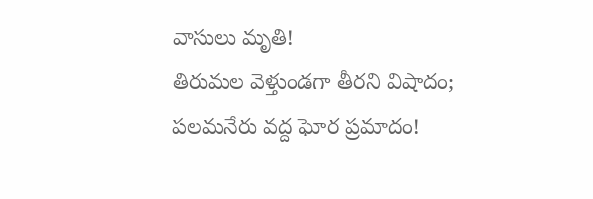వాసులు మృతి!
తిరుమల వెళ్తుండగా తీరని విషాదం; పలమనేరు వద్ద ఘోర ప్రమాదం!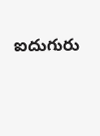ఐదుగురు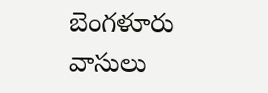బెంగళూరు వాసులు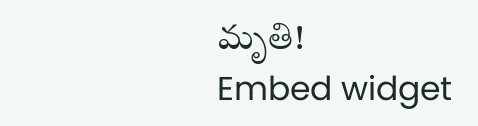మృతి!
Embed widget